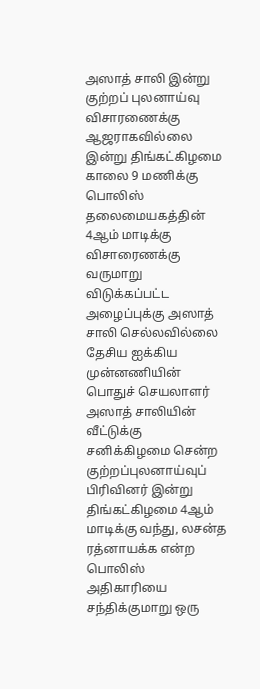அஸாத் சாலி இன்று குற்றப் புலனாய்வு விசாரணைக்கு ஆஜராகவில்லை
இன்று திங்கட்கிழமை காலை 9 மணிக்கு பொலிஸ் தலைமையகத்தின் 4ஆம் மாடிக்கு விசாரைணக்கு வருமாறு விடுக்கப்பட்ட அழைப்புக்கு அஸாத் சாலி செல்லவில்லை
தேசிய ஐக்கிய முன்னணியின் பொதுச் செயலாளர் அஸாத் சாலியின் வீட்டுக்கு சனிக்கிழமை சென்ற குற்றப்புலனாய்வுப் பிரிவினர் இன்று திங்கட்கிழமை 4ஆம் மாடிக்கு வந்து, லசன்த ரத்னாயக்க என்ற பொலிஸ் அதிகாரியை சந்திக்குமாறு ஒரு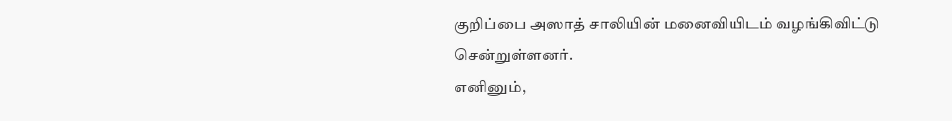குறிப்பை அஸாத் சாலியின் மனைவியிடம் வழங்கிவிட்டு சென்றுள்ளனர்.
எனினும்,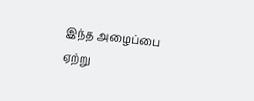இந்த அழைப்பை ஏற்று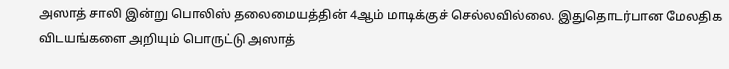அஸாத் சாலி இன்று பொலிஸ் தலைமையத்தின் 4ஆம் மாடிக்குச் செல்லவில்லை. இதுதொடர்பான மேலதிக விடயங்களை அறியும் பொருட்டு அஸாத்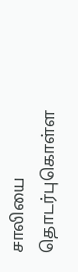சாலியை தொடர்புகொள்ள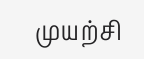முயற்சி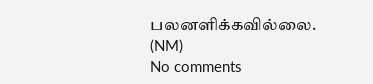பலனளிக்கவில்லை.
(NM)
No comments